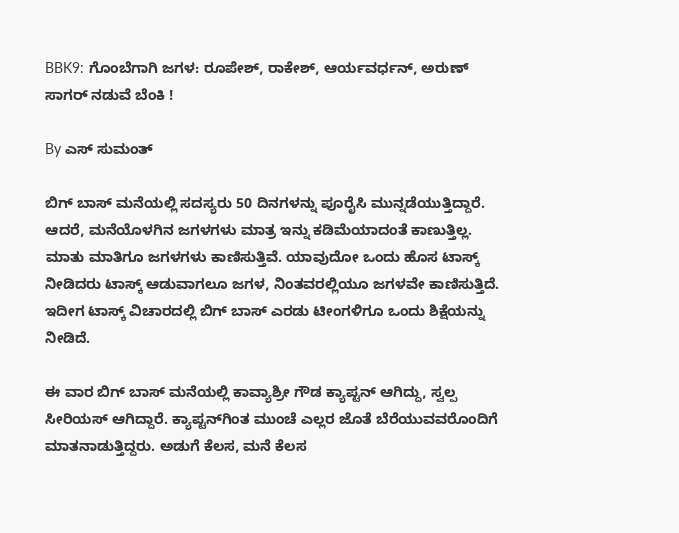BBK9: ಗೊಂಬೆಗಾಗಿ ಜಗಳ: ರೂಪೇಶ್, ರಾಕೇಶ್, ಆರ್ಯವರ್ಧನ್, ಅರುಣ್ ಸಾಗರ್ ನಡುವೆ ಬೆಂಕಿ !

By ಎಸ್ ಸುಮಂತ್

ಬಿಗ್ ಬಾಸ್ ಮನೆಯಲ್ಲಿ ಸದಸ್ಯರು 50 ದಿನಗಳನ್ನು ಪೂರೈಸಿ ಮುನ್ನಡೆಯುತ್ತಿದ್ದಾರೆ. ಆದರೆ, ಮನೆಯೊಳಗಿನ ಜಗಳಗಳು ಮಾತ್ರ ಇನ್ನು ಕಡಿಮೆಯಾದಂತೆ ಕಾಣುತ್ತಿಲ್ಲ. ಮಾತು ಮಾತಿಗೂ ಜಗಳಗಳು ಕಾಣಿಸುತ್ತಿವೆ. ಯಾವುದೋ ಒಂದು ಹೊಸ ಟಾಸ್ಕ್ ನೀಡಿದರು ಟಾಸ್ಕ್ ಆಡುವಾಗಲೂ ಜಗಳ, ನಿಂತವರಲ್ಲಿಯೂ ಜಗಳವೇ ಕಾಣಿಸುತ್ತಿದೆ. ಇದೀಗ ಟಾಸ್ಕ್ ವಿಚಾರದಲ್ಲಿ ಬಿಗ್ ಬಾಸ್ ಎರಡು ಟೀಂಗಳಿಗೂ ಒಂದು ಶಿಕ್ಷೆಯನ್ನು ನೀಡಿದೆ.

ಈ ವಾರ ಬಿಗ್ ಬಾಸ್ ಮನೆಯಲ್ಲಿ ಕಾವ್ಯಾಶ್ರೀ ಗೌಡ ಕ್ಯಾಪ್ಟನ್ ಆಗಿದ್ದು, ಸ್ವಲ್ಪ ಸೀರಿಯಸ್ ಆಗಿದ್ದಾರೆ. ಕ್ಯಾಪ್ಟನ್‌ಗಿಂತ ಮುಂಚೆ ಎಲ್ಲರ ಜೊತೆ ಬೆರೆಯುವವರೊಂದಿಗೆ ಮಾತನಾಡುತ್ತಿದ್ದರು. ಅಡುಗೆ ಕೆಲಸ, ಮನೆ ಕೆಲಸ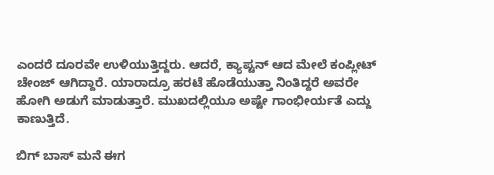ಎಂದರೆ ದೂರವೇ ಉಳಿಯುತ್ತಿದ್ದರು. ಆದರೆ, ಕ್ಯಾಪ್ಟನ್ ಆದ ಮೇಲೆ ಕಂಪ್ಲೀಟ್ ಚೇಂಜ್ ಆಗಿದ್ದಾರೆ. ಯಾರಾದ್ರೂ ಹರಟೆ ಹೊಡೆಯುತ್ತಾ ನಿಂತಿದ್ದರೆ ಅವರೇ ಹೋಗಿ ಅಡುಗೆ ಮಾಡುತ್ತಾರೆ. ಮುಖದಲ್ಲಿಯೂ ಅಷ್ಟೇ ಗಾಂಭೀರ್ಯತೆ ಎದ್ದು ಕಾಣುತ್ತಿದೆ.

ಬಿಗ್ ಬಾಸ್ ಮನೆ ಈಗ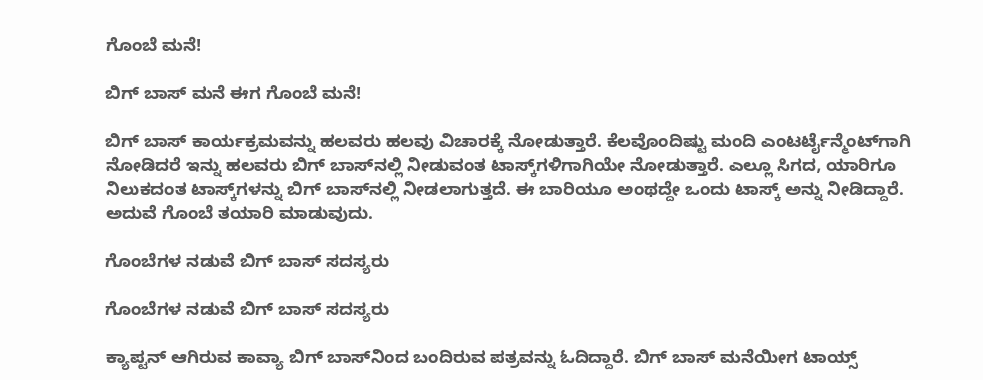ಗೊಂಬೆ ಮನೆ!

ಬಿಗ್ ಬಾಸ್ ಮನೆ ಈಗ ಗೊಂಬೆ ಮನೆ!

ಬಿಗ್ ಬಾಸ್ ಕಾರ್ಯಕ್ರಮವನ್ನು ಹಲವರು ಹಲವು ವಿಚಾರಕ್ಕೆ ನೋಡುತ್ತಾರೆ. ಕೆಲವೊಂದಿಷ್ಟು ಮಂದಿ ಎಂಟರ್ಟೈನ್ಮೆಂಟ್‌ಗಾಗಿ ನೋಡಿದರೆ ಇನ್ನು ಹಲವರು ಬಿಗ್ ಬಾಸ್‌ನಲ್ಲಿ ನೀಡುವಂತ ಟಾಸ್ಕ್‌ಗಳಿಗಾಗಿಯೇ ನೋಡುತ್ತಾರೆ. ಎಲ್ಲೂ ಸಿಗದ, ಯಾರಿಗೂ ನಿಲುಕದಂತ ಟಾಸ್ಕ್‌ಗಳನ್ನು ಬಿಗ್ ಬಾಸ್‌ನಲ್ಲಿ ನೀಡಲಾಗುತ್ತದೆ. ಈ ಬಾರಿಯೂ ಅಂಥದ್ದೇ ಒಂದು ಟಾಸ್ಕ್ ಅನ್ನು ನೀಡಿದ್ದಾರೆ. ಅದುವೆ ಗೊಂಬೆ ತಯಾರಿ ಮಾಡುವುದು.

ಗೊಂಬೆಗಳ ನಡುವೆ ಬಿಗ್ ಬಾಸ್ ಸದಸ್ಯರು

ಗೊಂಬೆಗಳ ನಡುವೆ ಬಿಗ್ ಬಾಸ್ ಸದಸ್ಯರು

ಕ್ಯಾಪ್ಟನ್ ಆಗಿರುವ ಕಾವ್ಯಾ ಬಿಗ್ ಬಾಸ್‌ನಿಂದ ಬಂದಿರುವ ಪತ್ರವನ್ನು ಓದಿದ್ದಾರೆ. ಬಿಗ್ ಬಾಸ್ ಮನೆಯೀಗ ಟಾಯ್ಸ್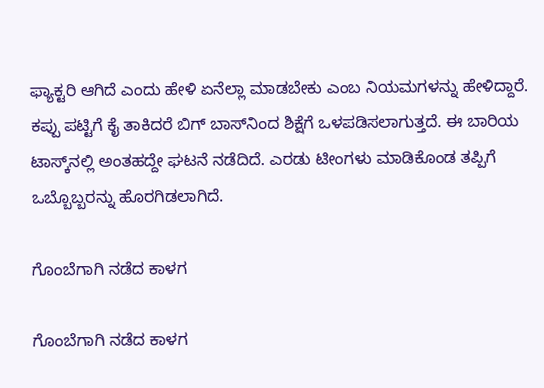ಫ್ಯಾಕ್ಟರಿ ಆಗಿದೆ ಎಂದು ಹೇಳಿ ಏನೆಲ್ಲಾ ಮಾಡಬೇಕು ಎಂಬ ನಿಯಮಗಳನ್ನು ಹೇಳಿದ್ದಾರೆ. ಕಪ್ಪು ಪಟ್ಟಿಗೆ ಕೈ ತಾಕಿದರೆ ಬಿಗ್ ಬಾಸ್‌ನಿಂದ ಶಿಕ್ಷೆಗೆ ಒಳಪಡಿಸಲಾಗುತ್ತದೆ. ಈ ಬಾರಿಯ ಟಾಸ್ಕ್‌ನಲ್ಲಿ ಅಂತಹದ್ದೇ ಘಟನೆ ನಡೆದಿದೆ. ಎರಡು ಟೀಂಗಳು ಮಾಡಿಕೊಂಡ ತಪ್ಪಿಗೆ ಒಬ್ಬೊಬ್ಬರನ್ನು ಹೊರಗಿಡಲಾಗಿದೆ.

ಗೊಂಬೆಗಾಗಿ ನಡೆದ ಕಾಳಗ

ಗೊಂಬೆಗಾಗಿ ನಡೆದ ಕಾಳಗ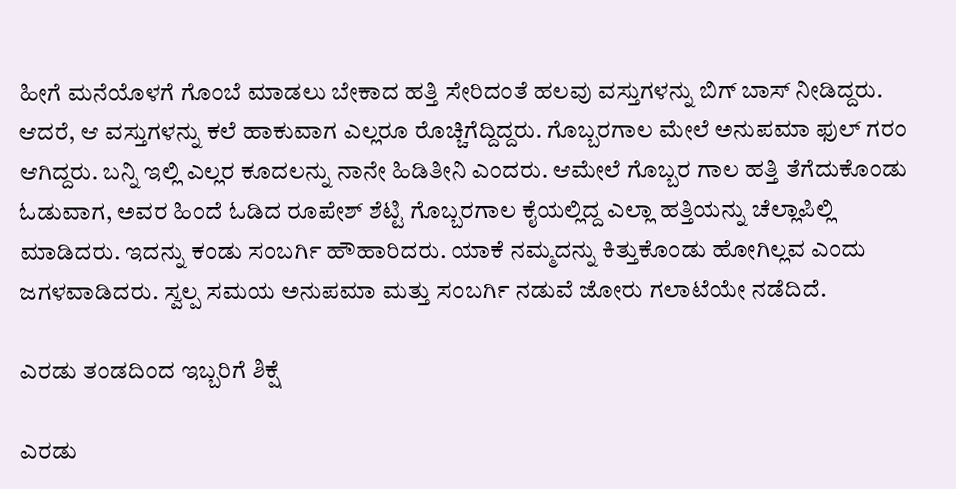ಹೀಗೆ ಮನೆಯೊಳಗೆ ಗೊಂಬೆ ಮಾಡಲು ಬೇಕಾದ ಹತ್ತಿ ಸೇರಿದಂತೆ ಹಲವು ವಸ್ತುಗಳನ್ನು ಬಿಗ್ ಬಾಸ್ ನೀಡಿದ್ದರು. ಆದರೆ, ಆ ವಸ್ತುಗಳನ್ನು ಕಲೆ ಹಾಕುವಾಗ ಎಲ್ಲರೂ ರೊಚ್ಚಿಗೆದ್ದಿದ್ದರು. ಗೊಬ್ಬರಗಾಲ ಮೇಲೆ ಅನುಪಮಾ ಫುಲ್ ಗರಂ ಆಗಿದ್ದರು. ಬನ್ನಿ ಇಲ್ಲಿ ಎಲ್ಲರ ಕೂದಲನ್ನು ನಾನೇ ಹಿಡಿತೀನಿ ಎಂದರು. ಆಮೇಲೆ ಗೊಬ್ಬರ ಗಾಲ ಹತ್ತಿ ತೆಗೆದುಕೊಂಡು ಓಡುವಾಗ, ಅವರ ಹಿಂದೆ ಓಡಿದ ರೂಪೇಶ್ ಶೆಟ್ಟಿ ಗೊಬ್ಬರಗಾಲ ಕೈಯಲ್ಲಿದ್ದ ಎಲ್ಲಾ ಹತ್ತಿಯನ್ನು ಚೆಲ್ಲಾಪಿಲ್ಲಿ ಮಾಡಿದರು. ಇದನ್ನು ಕಂಡು ಸಂಬರ್ಗಿ ಹೌಹಾರಿದರು. ಯಾಕೆ ನಮ್ಮದನ್ನು ಕಿತ್ತುಕೊಂಡು ಹೋಗಿಲ್ಲವ ಎಂದು ಜಗಳವಾಡಿದರು. ಸ್ವಲ್ಪ ಸಮಯ ಅನುಪಮಾ ಮತ್ತು ಸಂಬರ್ಗಿ ನಡುವೆ ಜೋರು ಗಲಾಟೆಯೇ ನಡೆದಿದೆ.

ಎರಡು ತಂಡದಿಂದ ಇಬ್ಬರಿಗೆ ಶಿಕ್ಷೆ

ಎರಡು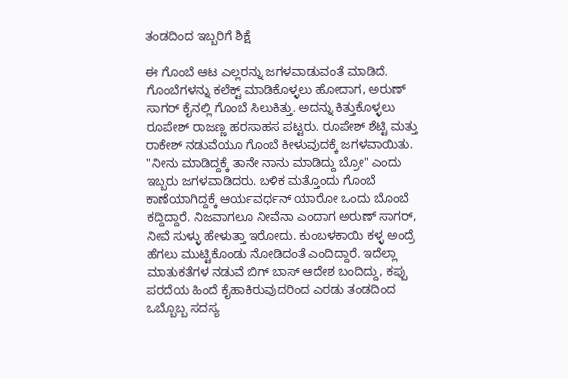ತಂಡದಿಂದ ಇಬ್ಬರಿಗೆ ಶಿಕ್ಷೆ

ಈ ಗೊಂಬೆ ಆಟ ಎಲ್ಲರನ್ನು ಜಗಳವಾಡುವಂತೆ ಮಾಡಿದೆ. ಗೊಂಬೆಗಳನ್ನು ಕಲೆಕ್ಟ್ ಮಾಡಿಕೊಳ್ಳಲು ಹೋದಾಗ, ಅರುಣ್ ಸಾಗರ್ ಕೈನಲ್ಲಿ ಗೊಂಬೆ ಸಿಲುಕಿತ್ತು. ಅದನ್ನು ಕಿತ್ತುಕೊಳ್ಳಲು ರೂಪೇಶ್ ರಾಜಣ್ಣ ಹರಸಾಹಸ ಪಟ್ಟರು. ರೂಪೇಶ್ ಶೆಟ್ಟಿ ಮತ್ತು ರಾಕೇಶ್ ನಡುವೆಯೂ ಗೊಂಬೆ ಕೀಳುವುದಕ್ಕೆ ಜಗಳವಾಯಿತು. "ನೀನು ಮಾಡಿದ್ದಕ್ಕೆ ತಾನೇ ನಾನು ಮಾಡಿದ್ದು ಬ್ರೋ" ಎಂದು ಇಬ್ಬರು ಜಗಳವಾಡಿದರು. ಬಳಿಕ ಮತ್ತೊಂದು ಗೊಂಬೆ ಕಾಣೆಯಾಗಿದ್ದಕ್ಕೆ ಆರ್ಯವರ್ಧನ್ ಯಾರೋ ಒಂದು ಬೊಂಬೆ ಕದ್ದಿದ್ದಾರೆ. ನಿಜವಾಗಲೂ ನೀವೆನಾ ಎಂದಾಗ ಅರುಣ್ ಸಾಗರ್, ನೀವೆ ಸುಳ್ಳು ಹೇಳುತ್ತಾ ಇರೋದು. ಕುಂಬಳಕಾಯಿ ಕಳ್ಳ ಅಂದ್ರೆ ಹೆಗಲು ಮುಟ್ಟಿಕೊಂಡು ನೋಡಿದಂತೆ ಎಂದಿದ್ದಾರೆ. ಇದೆಲ್ಲಾ ಮಾತುಕತೆಗಳ ನಡುವೆ ಬಿಗ್ ಬಾಸ್ ಆದೇಶ ಬಂದಿದ್ದು, ಕಪ್ಪು ಪರದೆಯ ಹಿಂದೆ ಕೈಹಾಕಿರುವುದರಿಂದ ಎರಡು ತಂಡದಿಂದ ಒಬ್ಬೊಬ್ಬ ಸದಸ್ಯ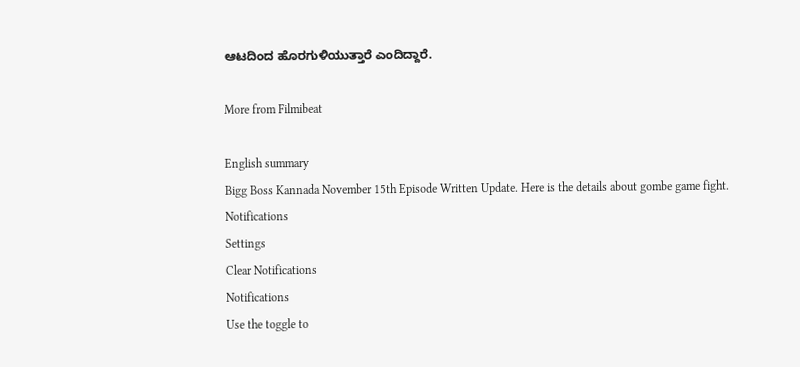ಆಟದಿಂದ ಹೊರಗುಳಿಯುತ್ತಾರೆ ಎಂದಿದ್ದಾರೆ.

More from Filmibeat

English summary
Bigg Boss Kannada November 15th Episode Written Update. Here is the details about gombe game fight.
Notifications
Settings
Clear Notifications
Notifications
Use the toggle to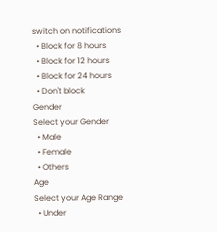switch on notifications
  • Block for 8 hours
  • Block for 12 hours
  • Block for 24 hours
  • Don't block
Gender
Select your Gender
  • Male
  • Female
  • Others
Age
Select your Age Range
  • Under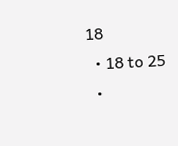18
  • 18 to 25
  •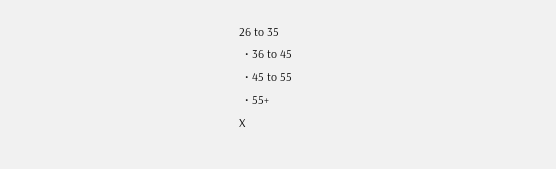26 to 35
  • 36 to 45
  • 45 to 55
  • 55+
X